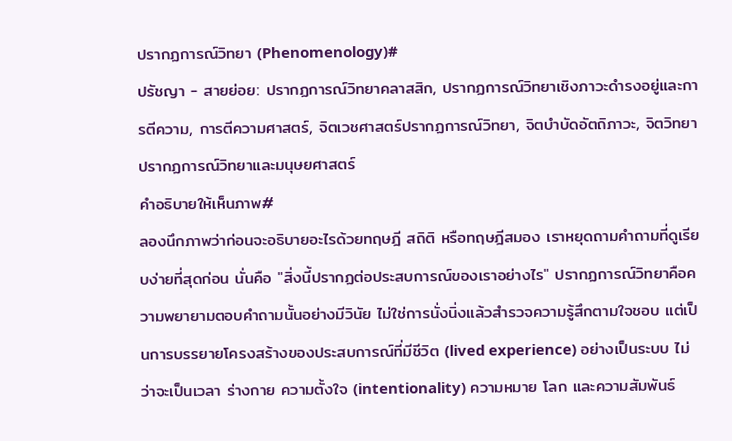ปรากฏการณ์วิทยา (Phenomenology)#
ปรัชญา - สายย่อย: ปรากฏการณ์วิทยาคลาสสิก, ปรากฏการณ์วิทยาเชิงภาวะดำรงอยู่และการตีความ, การตีความศาสตร์, จิตเวชศาสตร์ปรากฏการณ์วิทยา, จิตบำบัดอัตถิภาวะ, จิตวิทยาปรากฏการณ์วิทยาและมนุษยศาสตร์
คำอธิบายให้เห็นภาพ#
ลองนึกภาพว่าก่อนจะอธิบายอะไรด้วยทฤษฎี สถิติ หรือทฤษฎีสมอง เราหยุดถามคำถามที่ดูเรียบง่ายที่สุดก่อน นั่นคือ "สิ่งนี้ปรากฏต่อประสบการณ์ของเราอย่างไร" ปรากฏการณ์วิทยาคือความพยายามตอบคำถามนั้นอย่างมีวินัย ไม่ใช่การนั่งนิ่งแล้วสำรวจความรู้สึกตามใจชอบ แต่เป็นการบรรยายโครงสร้างของประสบการณ์ที่มีชีวิต (lived experience) อย่างเป็นระบบ ไม่ว่าจะเป็นเวลา ร่างกาย ความตั้งใจ (intentionality) ความหมาย โลก และความสัมพันธ์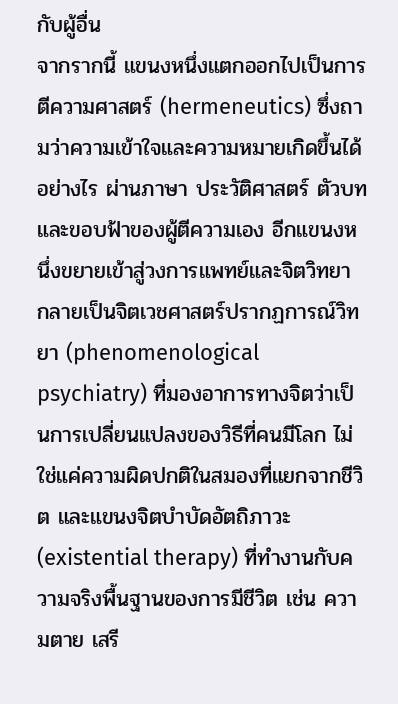กับผู้อื่น
จากรากนี้ แขนงหนึ่งแตกออกไปเป็นการตีความศาสตร์ (hermeneutics) ซึ่งถามว่าความเข้าใจและความหมายเกิดขึ้นได้อย่างไร ผ่านภาษา ประวัติศาสตร์ ตัวบท และขอบฟ้าของผู้ตีความเอง อีกแขนงหนึ่งขยายเข้าสู่วงการแพทย์และจิตวิทยา กลายเป็นจิตเวชศาสตร์ปรากฏการณ์วิทยา (phenomenological psychiatry) ที่มองอาการทางจิตว่าเป็นการเปลี่ยนแปลงของวิธีที่คนมีโลก ไม่ใช่แค่ความผิดปกติในสมองที่แยกจากชีวิต และแขนงจิตบำบัดอัตถิภาวะ (existential therapy) ที่ทำงานกับความจริงพื้นฐานของการมีชีวิต เช่น ความตาย เสรี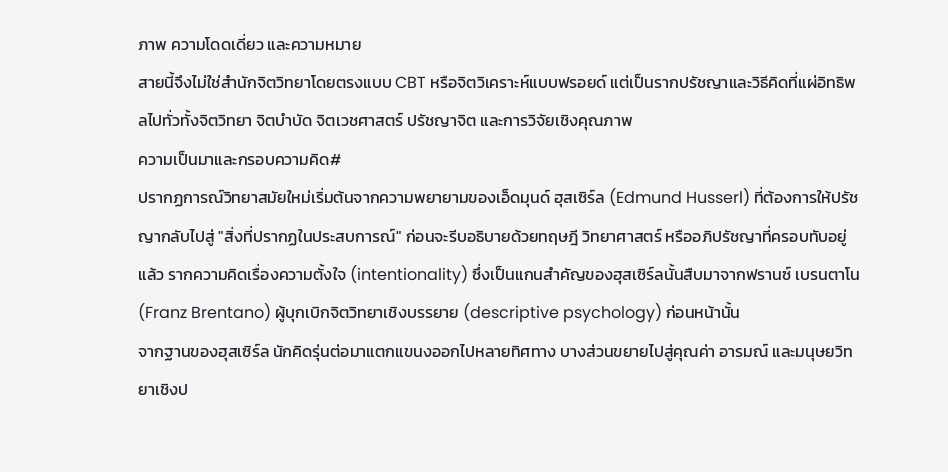ภาพ ความโดดเดี่ยว และความหมาย
สายนี้จึงไม่ใช่สำนักจิตวิทยาโดยตรงแบบ CBT หรือจิตวิเคราะห์แบบฟรอยด์ แต่เป็นรากปรัชญาและวิธีคิดที่แผ่อิทธิพลไปทั่วทั้งจิตวิทยา จิตบำบัด จิตเวชศาสตร์ ปรัชญาจิต และการวิจัยเชิงคุณภาพ
ความเป็นมาและกรอบความคิด#
ปรากฏการณ์วิทยาสมัยใหม่เริ่มต้นจากความพยายามของเอ็ดมุนด์ ฮุสเซิร์ล (Edmund Husserl) ที่ต้องการให้ปรัชญากลับไปสู่ "สิ่งที่ปรากฏในประสบการณ์" ก่อนจะรีบอธิบายด้วยทฤษฎี วิทยาศาสตร์ หรืออภิปรัชญาที่ครอบทับอยู่แล้ว รากความคิดเรื่องความตั้งใจ (intentionality) ซึ่งเป็นแกนสำคัญของฮุสเซิร์ลนั้นสืบมาจากฟรานซ์ เบรนตาโน (Franz Brentano) ผู้บุกเบิกจิตวิทยาเชิงบรรยาย (descriptive psychology) ก่อนหน้านั้น
จากฐานของฮุสเซิร์ล นักคิดรุ่นต่อมาแตกแขนงออกไปหลายทิศทาง บางส่วนขยายไปสู่คุณค่า อารมณ์ และมนุษยวิทยาเชิงป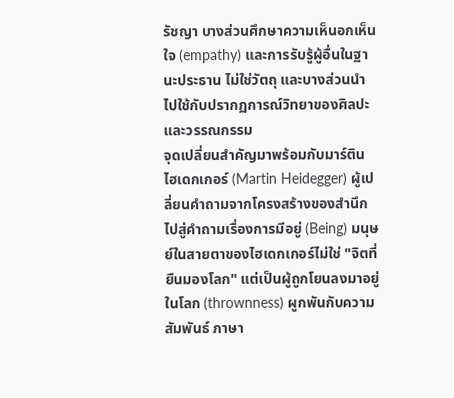รัชญา บางส่วนศึกษาความเห็นอกเห็นใจ (empathy) และการรับรู้ผู้อื่นในฐานะประธาน ไม่ใช่วัตถุ และบางส่วนนำไปใช้กับปรากฏการณ์วิทยาของศิลปะและวรรณกรรม
จุดเปลี่ยนสำคัญมาพร้อมกับมาร์ติน ไฮเดกเกอร์ (Martin Heidegger) ผู้เปลี่ยนคำถามจากโครงสร้างของสำนึกไปสู่คำถามเรื่องการมีอยู่ (Being) มนุษย์ในสายตาของไฮเดกเกอร์ไม่ใช่ "จิตที่ยืนมองโลก" แต่เป็นผู้ถูกโยนลงมาอยู่ในโลก (thrownness) ผูกพันกับความสัมพันธ์ ภาษา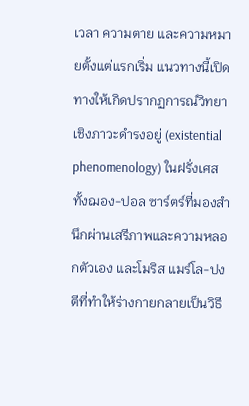เวลา ความตาย และความหมายตั้งแต่แรกเริ่ม แนวทางนี้เปิดทางให้เกิดปรากฏการณ์วิทยาเชิงภาวะดำรงอยู่ (existential phenomenology) ในฝรั่งเศส ทั้งฌอง-ปอล ซาร์ตร์ที่มองสำนึกผ่านเสรีภาพและความหลอกตัวเอง และโมริส แมร์โล-ปงตีที่ทำให้ร่างกายกลายเป็นวิธี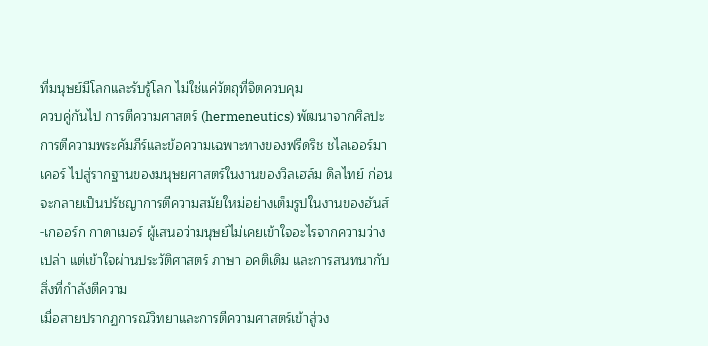ที่มนุษย์มีโลกและรับรู้โลก ไม่ใช่แค่วัตถุที่จิตควบคุม
ควบคู่กันไป การตีความศาสตร์ (hermeneutics) พัฒนาจากศิลปะการตีความพระคัมภีร์และข้อความเฉพาะทางของฟรีดริช ชไลเออร์มาเคอร์ ไปสู่รากฐานของมนุษยศาสตร์ในงานของวิลเฮล์ม ดิลไทย์ ก่อนจะกลายเป็นปรัชญาการตีความสมัยใหม่อย่างเต็มรูปในงานของฮันส์-เกออร์ก กาดาเมอร์ ผู้เสนอว่ามนุษย์ไม่เคยเข้าใจอะไรจากความว่างเปล่า แต่เข้าใจผ่านประวัติศาสตร์ ภาษา อคติเดิม และการสนทนากับสิ่งที่กำลังตีความ
เมื่อสายปรากฏการณ์วิทยาและการตีความศาสตร์เข้าสู่วง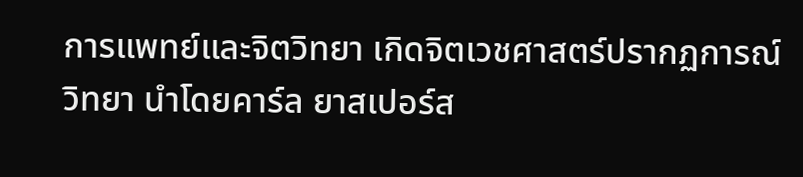การแพทย์และจิตวิทยา เกิดจิตเวชศาสตร์ปรากฏการณ์วิทยา นำโดยคาร์ล ยาสเปอร์ส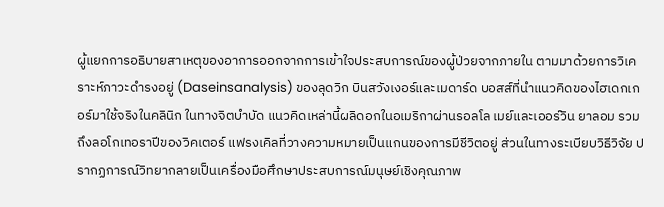ผู้แยกการอธิบายสาเหตุของอาการออกจากการเข้าใจประสบการณ์ของผู้ป่วยจากภายใน ตามมาด้วยการวิเคราะห์ภาวะดำรงอยู่ (Daseinsanalysis) ของลุดวิก บินสวังเงอร์และเมดาร์ด บอสส์ที่นำแนวคิดของไฮเดกเกอร์มาใช้จริงในคลินิก ในทางจิตบำบัด แนวคิดเหล่านี้ผลิดอกในอเมริกาผ่านรอลโล เมย์และเออร์วิน ยาลอม รวมถึงลอโกเทอราปีของวิคเตอร์ แฟรงเคิลที่วางความหมายเป็นแกนของการมีชีวิตอยู่ ส่วนในทางระเบียบวิธีวิจัย ปรากฏการณ์วิทยากลายเป็นเครื่องมือศึกษาประสบการณ์มนุษย์เชิงคุณภาพ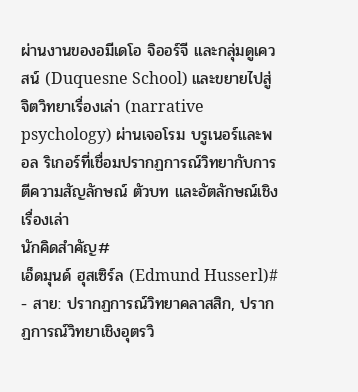ผ่านงานของอมีเดโอ จิออร์จี และกลุ่มดูเควสน์ (Duquesne School) และขยายไปสู่จิตวิทยาเรื่องเล่า (narrative psychology) ผ่านเจอโรม บรูเนอร์และพอล ริเกอร์ที่เชื่อมปรากฏการณ์วิทยากับการตีความสัญลักษณ์ ตัวบท และอัตลักษณ์เชิงเรื่องเล่า
นักคิดสำคัญ#
เอ็ดมุนด์ ฮุสเซิร์ล (Edmund Husserl)#
- สาย: ปรากฏการณ์วิทยาคลาสสิก, ปรากฏการณ์วิทยาเชิงอุตรวิ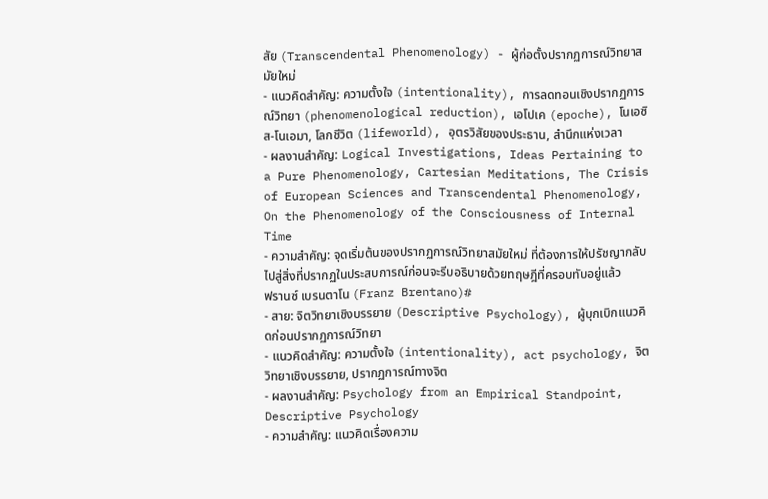สัย (Transcendental Phenomenology) - ผู้ก่อตั้งปรากฏการณ์วิทยาสมัยใหม่
- แนวคิดสำคัญ: ความตั้งใจ (intentionality), การลดทอนเชิงปรากฏการณ์วิทยา (phenomenological reduction), เอโปเค (epoche), โนเอซิส-โนเอมา, โลกชีวิต (lifeworld), อุตรวิสัยของประธาน, สำนึกแห่งเวลา
- ผลงานสำคัญ: Logical Investigations, Ideas Pertaining to a Pure Phenomenology, Cartesian Meditations, The Crisis of European Sciences and Transcendental Phenomenology, On the Phenomenology of the Consciousness of Internal Time
- ความสำคัญ: จุดเริ่มต้นของปรากฏการณ์วิทยาสมัยใหม่ ที่ต้องการให้ปรัชญากลับไปสู่สิ่งที่ปรากฏในประสบการณ์ก่อนจะรีบอธิบายด้วยทฤษฎีที่ครอบทับอยู่แล้ว
ฟรานซ์ เบรนตาโน (Franz Brentano)#
- สาย: จิตวิทยาเชิงบรรยาย (Descriptive Psychology), ผู้บุกเบิกแนวคิดก่อนปรากฏการณ์วิทยา
- แนวคิดสำคัญ: ความตั้งใจ (intentionality), act psychology, จิตวิทยาเชิงบรรยาย, ปรากฏการณ์ทางจิต
- ผลงานสำคัญ: Psychology from an Empirical Standpoint, Descriptive Psychology
- ความสำคัญ: แนวคิดเรื่องความ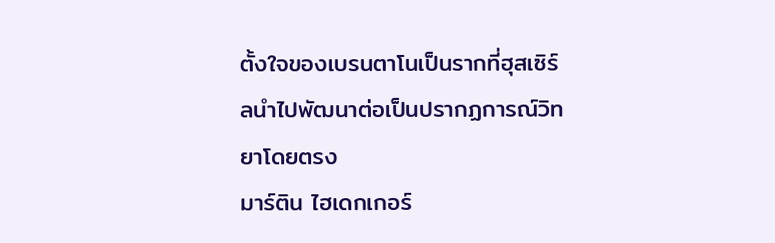ตั้งใจของเบรนตาโนเป็นรากที่ฮุสเซิร์ลนำไปพัฒนาต่อเป็นปรากฏการณ์วิทยาโดยตรง
มาร์ติน ไฮเดกเกอร์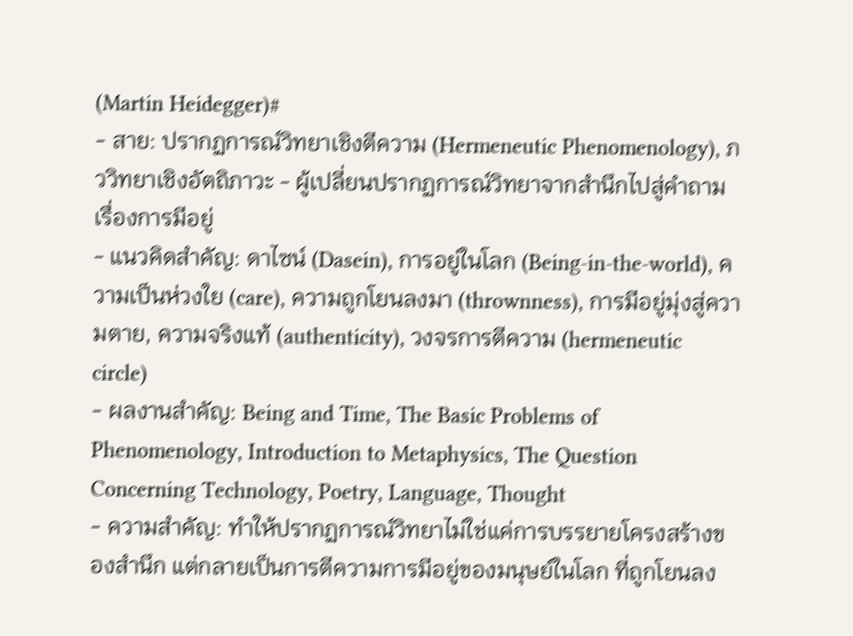(Martin Heidegger)#
- สาย: ปรากฏการณ์วิทยาเชิงตีความ (Hermeneutic Phenomenology), ภววิทยาเชิงอัตถิภาวะ - ผู้เปลี่ยนปรากฏการณ์วิทยาจากสำนึกไปสู่คำถามเรื่องการมีอยู่
- แนวคิดสำคัญ: ดาไซน์ (Dasein), การอยู่ในโลก (Being-in-the-world), ความเป็นห่วงใย (care), ความถูกโยนลงมา (thrownness), การมีอยู่มุ่งสู่ความตาย, ความจริงแท้ (authenticity), วงจรการตีความ (hermeneutic circle)
- ผลงานสำคัญ: Being and Time, The Basic Problems of Phenomenology, Introduction to Metaphysics, The Question Concerning Technology, Poetry, Language, Thought
- ความสำคัญ: ทำให้ปรากฏการณ์วิทยาไม่ใช่แค่การบรรยายโครงสร้างของสำนึก แต่กลายเป็นการตีความการมีอยู่ของมนุษย์ในโลก ที่ถูกโยนลง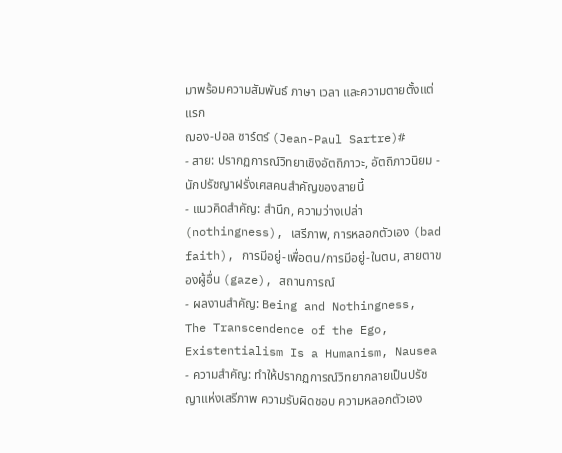มาพร้อมความสัมพันธ์ ภาษา เวลา และความตายตั้งแต่แรก
ฌอง-ปอล ซาร์ตร์ (Jean-Paul Sartre)#
- สาย: ปรากฏการณ์วิทยาเชิงอัตถิภาวะ, อัตถิภาวนิยม - นักปรัชญาฝรั่งเศสคนสำคัญของสายนี้
- แนวคิดสำคัญ: สำนึก, ความว่างเปล่า (nothingness), เสรีภาพ, การหลอกตัวเอง (bad faith), การมีอยู่-เพื่อตน/การมีอยู่-ในตน, สายตาของผู้อื่น (gaze), สถานการณ์
- ผลงานสำคัญ: Being and Nothingness, The Transcendence of the Ego, Existentialism Is a Humanism, Nausea
- ความสำคัญ: ทำให้ปรากฏการณ์วิทยากลายเป็นปรัชญาแห่งเสรีภาพ ความรับผิดชอบ ความหลอกตัวเอง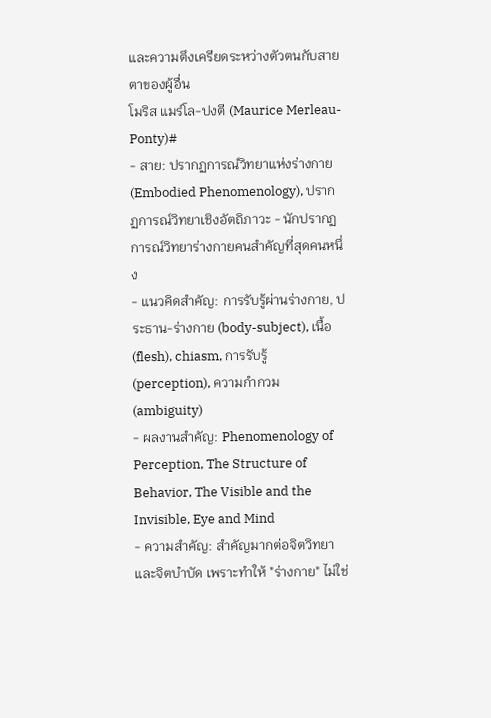และความตึงเครียดระหว่างตัวตนกับสายตาของผู้อื่น
โมริส แมร์โล-ปงตี (Maurice Merleau-Ponty)#
- สาย: ปรากฏการณ์วิทยาแห่งร่างกาย (Embodied Phenomenology), ปรากฏการณ์วิทยาเชิงอัตถิภาวะ - นักปรากฏการณ์วิทยาร่างกายคนสำคัญที่สุดคนหนึ่ง
- แนวคิดสำคัญ: การรับรู้ผ่านร่างกาย, ประธาน-ร่างกาย (body-subject), เนื้อ (flesh), chiasm, การรับรู้ (perception), ความกำกวม (ambiguity)
- ผลงานสำคัญ: Phenomenology of Perception, The Structure of Behavior, The Visible and the Invisible, Eye and Mind
- ความสำคัญ: สำคัญมากต่อจิตวิทยาและจิตบำบัด เพราะทำให้ "ร่างกาย" ไม่ใช่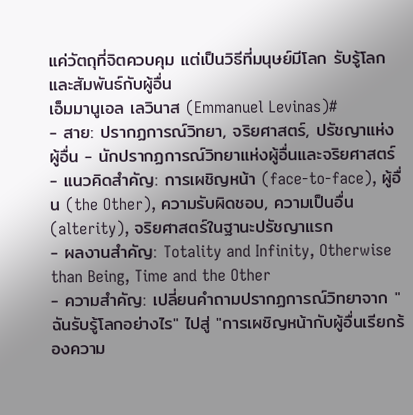แค่วัตถุที่จิตควบคุม แต่เป็นวิธีที่มนุษย์มีโลก รับรู้โลก และสัมพันธ์กับผู้อื่น
เอ็มมานูเอล เลวินาส (Emmanuel Levinas)#
- สาย: ปรากฏการณ์วิทยา, จริยศาสตร์, ปรัชญาแห่งผู้อื่น - นักปรากฏการณ์วิทยาแห่งผู้อื่นและจริยศาสตร์
- แนวคิดสำคัญ: การเผชิญหน้า (face-to-face), ผู้อื่น (the Other), ความรับผิดชอบ, ความเป็นอื่น (alterity), จริยศาสตร์ในฐานะปรัชญาแรก
- ผลงานสำคัญ: Totality and Infinity, Otherwise than Being, Time and the Other
- ความสำคัญ: เปลี่ยนคำถามปรากฏการณ์วิทยาจาก "ฉันรับรู้โลกอย่างไร" ไปสู่ "การเผชิญหน้ากับผู้อื่นเรียกร้องความ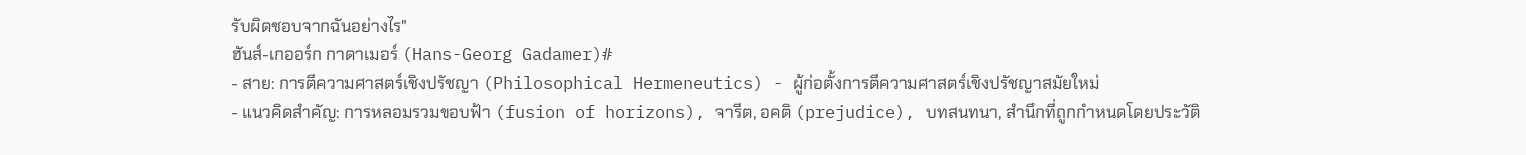รับผิดชอบจากฉันอย่างไร"
ฮันส์-เกออร์ก กาดาเมอร์ (Hans-Georg Gadamer)#
- สาย: การตีความศาสตร์เชิงปรัชญา (Philosophical Hermeneutics) - ผู้ก่อตั้งการตีความศาสตร์เชิงปรัชญาสมัยใหม่
- แนวคิดสำคัญ: การหลอมรวมขอบฟ้า (fusion of horizons), จารีต, อคติ (prejudice), บทสนทนา, สำนึกที่ถูกกำหนดโดยประวัติ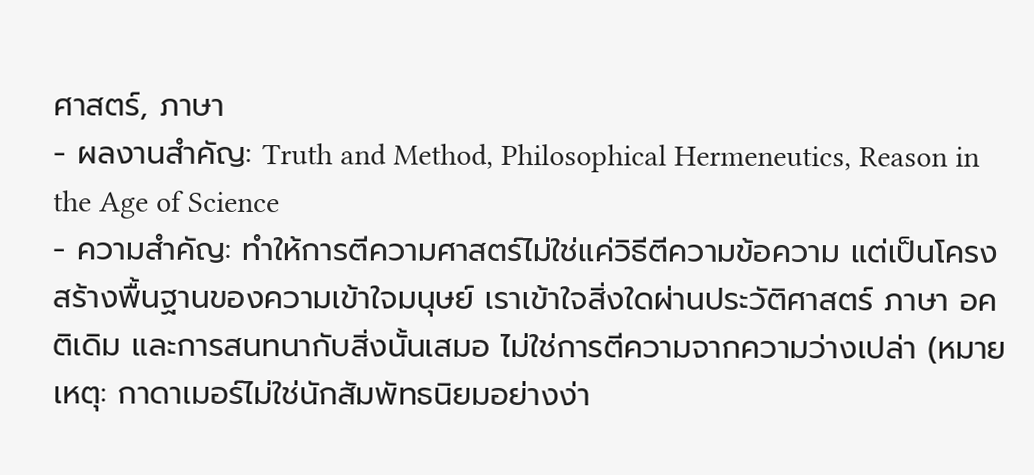ศาสตร์, ภาษา
- ผลงานสำคัญ: Truth and Method, Philosophical Hermeneutics, Reason in the Age of Science
- ความสำคัญ: ทำให้การตีความศาสตร์ไม่ใช่แค่วิธีตีความข้อความ แต่เป็นโครงสร้างพื้นฐานของความเข้าใจมนุษย์ เราเข้าใจสิ่งใดผ่านประวัติศาสตร์ ภาษา อคติเดิม และการสนทนากับสิ่งนั้นเสมอ ไม่ใช่การตีความจากความว่างเปล่า (หมายเหตุ: กาดาเมอร์ไม่ใช่นักสัมพัทธนิยมอย่างง่า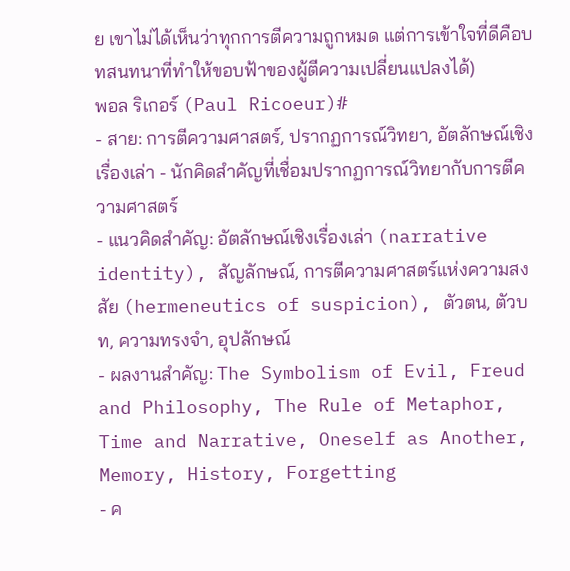ย เขาไม่ได้เห็นว่าทุกการตีความถูกหมด แต่การเข้าใจที่ดีคือบทสนทนาที่ทำให้ขอบฟ้าของผู้ตีความเปลี่ยนแปลงได้)
พอล ริเกอร์ (Paul Ricoeur)#
- สาย: การตีความศาสตร์, ปรากฏการณ์วิทยา, อัตลักษณ์เชิงเรื่องเล่า - นักคิดสำคัญที่เชื่อมปรากฏการณ์วิทยากับการตีความศาสตร์
- แนวคิดสำคัญ: อัตลักษณ์เชิงเรื่องเล่า (narrative identity), สัญลักษณ์, การตีความศาสตร์แห่งความสงสัย (hermeneutics of suspicion), ตัวตน, ตัวบท, ความทรงจำ, อุปลักษณ์
- ผลงานสำคัญ: The Symbolism of Evil, Freud and Philosophy, The Rule of Metaphor, Time and Narrative, Oneself as Another, Memory, History, Forgetting
- ค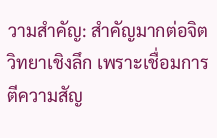วามสำคัญ: สำคัญมากต่อจิตวิทยาเชิงลึก เพราะเชื่อมการตีความสัญ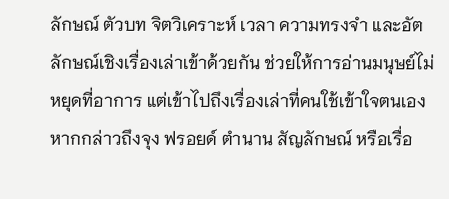ลักษณ์ ตัวบท จิตวิเคราะห์ เวลา ความทรงจำ และอัตลักษณ์เชิงเรื่องเล่าเข้าด้วยกัน ช่วยให้การอ่านมนุษย์ไม่หยุดที่อาการ แต่เข้าไปถึงเรื่องเล่าที่คนใช้เข้าใจตนเอง หากกล่าวถึงจุง ฟรอยด์ ตำนาน สัญลักษณ์ หรือเรื่อ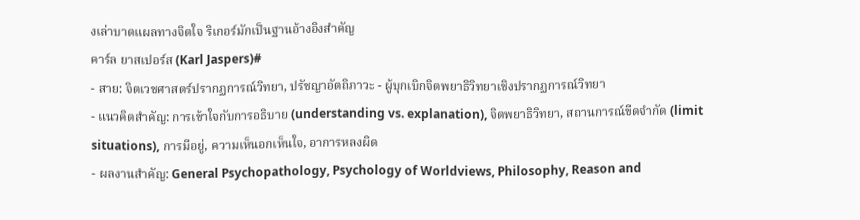งเล่าบาดแผลทางจิตใจ ริเกอร์มักเป็นฐานอ้างอิงสำคัญ
คาร์ล ยาสเปอร์ส (Karl Jaspers)#
- สาย: จิตเวชศาสตร์ปรากฏการณ์วิทยา, ปรัชญาอัตถิภาวะ - ผู้บุกเบิกจิตพยาธิวิทยาเชิงปรากฏการณ์วิทยา
- แนวคิดสำคัญ: การเข้าใจกับการอธิบาย (understanding vs. explanation), จิตพยาธิวิทยา, สถานการณ์ขีดจำกัด (limit situations), การมีอยู่, ความเห็นอกเห็นใจ, อาการหลงผิด
- ผลงานสำคัญ: General Psychopathology, Psychology of Worldviews, Philosophy, Reason and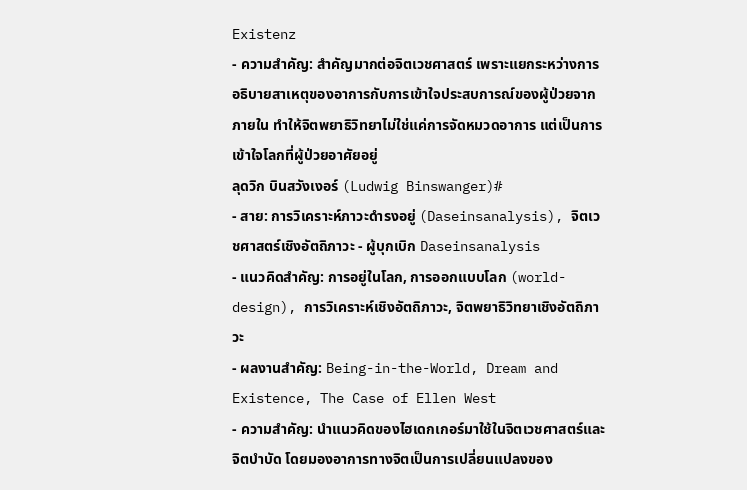Existenz
- ความสำคัญ: สำคัญมากต่อจิตเวชศาสตร์ เพราะแยกระหว่างการอธิบายสาเหตุของอาการกับการเข้าใจประสบการณ์ของผู้ป่วยจากภายใน ทำให้จิตพยาธิวิทยาไม่ใช่แค่การจัดหมวดอาการ แต่เป็นการเข้าใจโลกที่ผู้ป่วยอาศัยอยู่
ลุดวิก บินสวังเงอร์ (Ludwig Binswanger)#
- สาย: การวิเคราะห์ภาวะดำรงอยู่ (Daseinsanalysis), จิตเวชศาสตร์เชิงอัตถิภาวะ - ผู้บุกเบิก Daseinsanalysis
- แนวคิดสำคัญ: การอยู่ในโลก, การออกแบบโลก (world-design), การวิเคราะห์เชิงอัตถิภาวะ, จิตพยาธิวิทยาเชิงอัตถิภาวะ
- ผลงานสำคัญ: Being-in-the-World, Dream and Existence, The Case of Ellen West
- ความสำคัญ: นำแนวคิดของไฮเดกเกอร์มาใช้ในจิตเวชศาสตร์และจิตบำบัด โดยมองอาการทางจิตเป็นการเปลี่ยนแปลงของ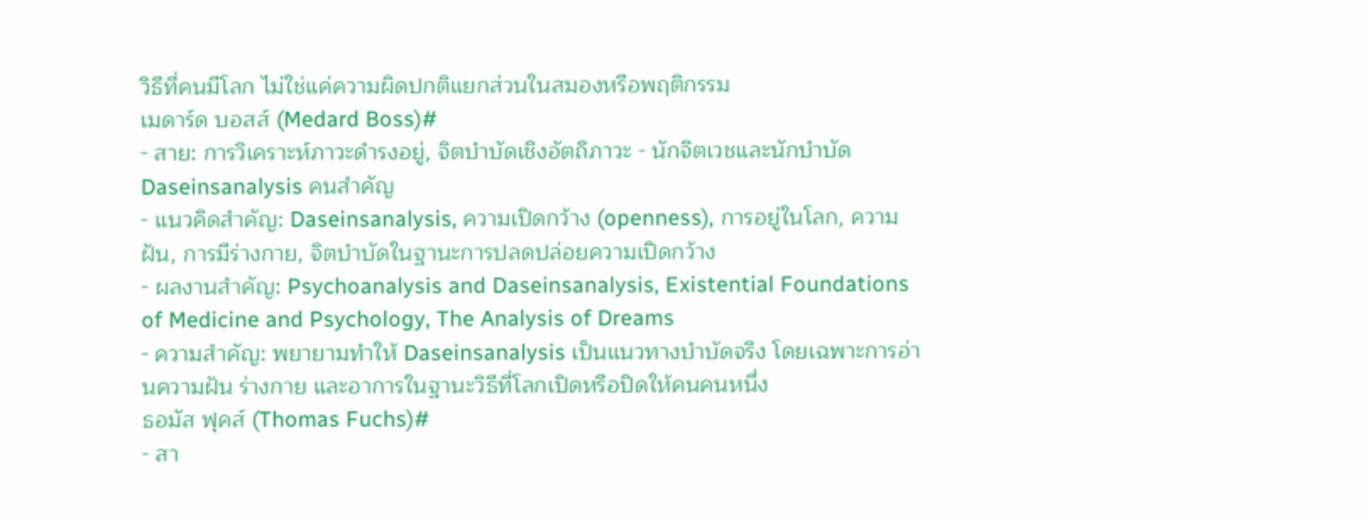วิธีที่คนมีโลก ไม่ใช่แค่ความผิดปกติแยกส่วนในสมองหรือพฤติกรรม
เมดาร์ด บอสส์ (Medard Boss)#
- สาย: การวิเคราะห์ภาวะดำรงอยู่, จิตบำบัดเชิงอัตถิภาวะ - นักจิตเวชและนักบำบัด Daseinsanalysis คนสำคัญ
- แนวคิดสำคัญ: Daseinsanalysis, ความเปิดกว้าง (openness), การอยู่ในโลก, ความฝัน, การมีร่างกาย, จิตบำบัดในฐานะการปลดปล่อยความเปิดกว้าง
- ผลงานสำคัญ: Psychoanalysis and Daseinsanalysis, Existential Foundations of Medicine and Psychology, The Analysis of Dreams
- ความสำคัญ: พยายามทำให้ Daseinsanalysis เป็นแนวทางบำบัดจริง โดยเฉพาะการอ่านความฝัน ร่างกาย และอาการในฐานะวิธีที่โลกเปิดหรือปิดให้คนคนหนึ่ง
ธอมัส ฟุคส์ (Thomas Fuchs)#
- สา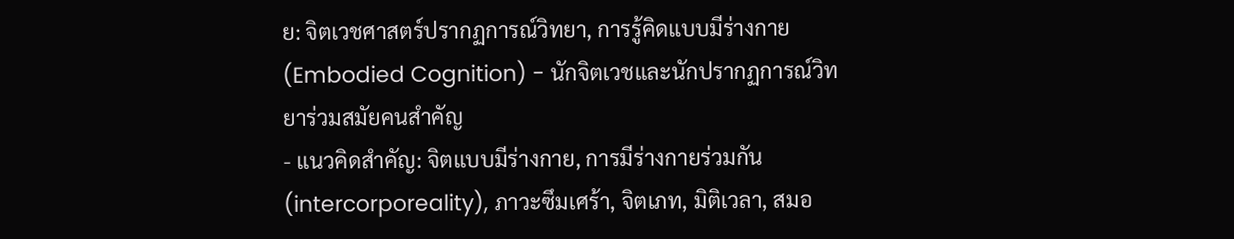ย: จิตเวชศาสตร์ปรากฏการณ์วิทยา, การรู้คิดแบบมีร่างกาย (Embodied Cognition) - นักจิตเวชและนักปรากฏการณ์วิทยาร่วมสมัยคนสำคัญ
- แนวคิดสำคัญ: จิตแบบมีร่างกาย, การมีร่างกายร่วมกัน (intercorporeality), ภาวะซึมเศร้า, จิตเภท, มิติเวลา, สมอ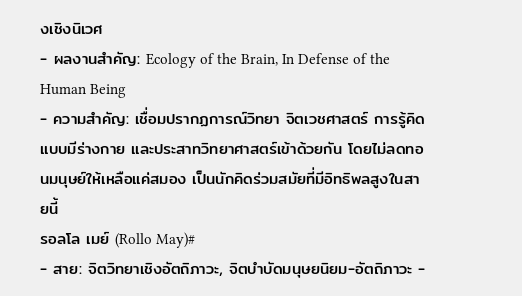งเชิงนิเวศ
- ผลงานสำคัญ: Ecology of the Brain, In Defense of the Human Being
- ความสำคัญ: เชื่อมปรากฏการณ์วิทยา จิตเวชศาสตร์ การรู้คิดแบบมีร่างกาย และประสาทวิทยาศาสตร์เข้าด้วยกัน โดยไม่ลดทอนมนุษย์ให้เหลือแค่สมอง เป็นนักคิดร่วมสมัยที่มีอิทธิพลสูงในสายนี้
รอลโล เมย์ (Rollo May)#
- สาย: จิตวิทยาเชิงอัตถิภาวะ, จิตบำบัดมนุษยนิยม-อัตถิภาวะ -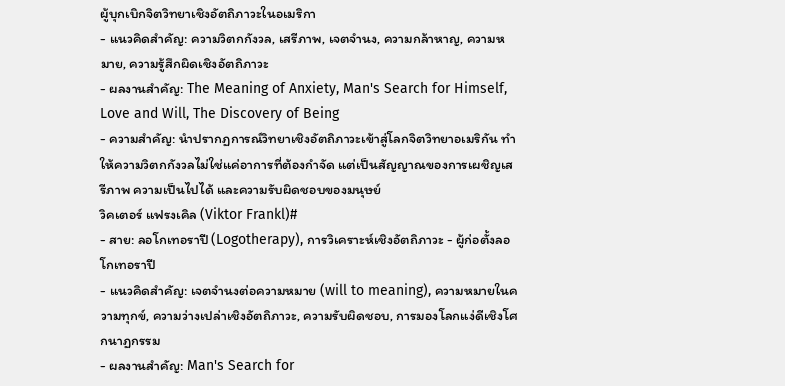ผู้บุกเบิกจิตวิทยาเชิงอัตถิภาวะในอเมริกา
- แนวคิดสำคัญ: ความวิตกกังวล, เสรีภาพ, เจตจำนง, ความกล้าหาญ, ความหมาย, ความรู้สึกผิดเชิงอัตถิภาวะ
- ผลงานสำคัญ: The Meaning of Anxiety, Man's Search for Himself, Love and Will, The Discovery of Being
- ความสำคัญ: นำปรากฏการณ์วิทยาเชิงอัตถิภาวะเข้าสู่โลกจิตวิทยาอเมริกัน ทำให้ความวิตกกังวลไม่ใช่แค่อาการที่ต้องกำจัด แต่เป็นสัญญาณของการเผชิญเสรีภาพ ความเป็นไปได้ และความรับผิดชอบของมนุษย์
วิคเตอร์ แฟรงเคิล (Viktor Frankl)#
- สาย: ลอโกเทอราปี (Logotherapy), การวิเคราะห์เชิงอัตถิภาวะ - ผู้ก่อตั้งลอโกเทอราปี
- แนวคิดสำคัญ: เจตจำนงต่อความหมาย (will to meaning), ความหมายในความทุกข์, ความว่างเปล่าเชิงอัตถิภาวะ, ความรับผิดชอบ, การมองโลกแง่ดีเชิงโศกนาฏกรรม
- ผลงานสำคัญ: Man's Search for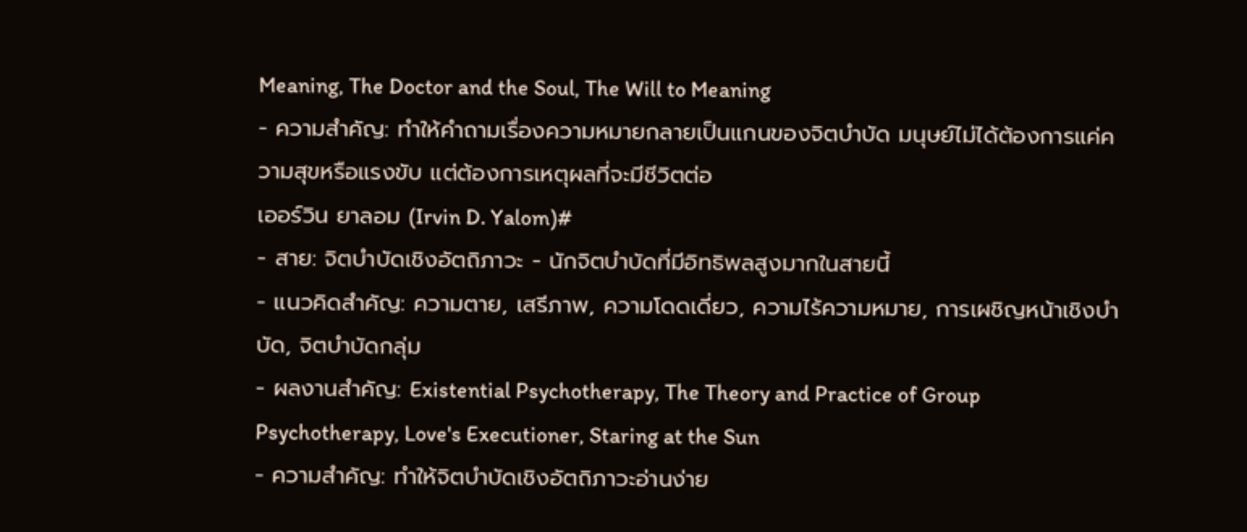Meaning, The Doctor and the Soul, The Will to Meaning
- ความสำคัญ: ทำให้คำถามเรื่องความหมายกลายเป็นแกนของจิตบำบัด มนุษย์ไม่ได้ต้องการแค่ความสุขหรือแรงขับ แต่ต้องการเหตุผลที่จะมีชีวิตต่อ
เออร์วิน ยาลอม (Irvin D. Yalom)#
- สาย: จิตบำบัดเชิงอัตถิภาวะ - นักจิตบำบัดที่มีอิทธิพลสูงมากในสายนี้
- แนวคิดสำคัญ: ความตาย, เสรีภาพ, ความโดดเดี่ยว, ความไร้ความหมาย, การเผชิญหน้าเชิงบำบัด, จิตบำบัดกลุ่ม
- ผลงานสำคัญ: Existential Psychotherapy, The Theory and Practice of Group Psychotherapy, Love's Executioner, Staring at the Sun
- ความสำคัญ: ทำให้จิตบำบัดเชิงอัตถิภาวะอ่านง่าย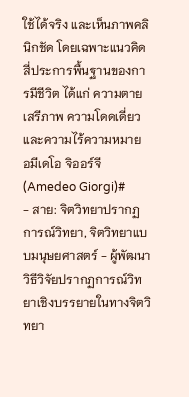ใช้ได้จริง และเห็นภาพคลินิกชัด โดยเฉพาะแนวคิดสี่ประการพื้นฐานของการมีชีวิต ได้แก่ ความตาย เสรีภาพ ความโดดเดี่ยว และความไร้ความหมาย
อมีเดโอ จิออร์จี (Amedeo Giorgi)#
- สาย: จิตวิทยาปรากฏการณ์วิทยา, จิตวิทยาแบบมนุษยศาสตร์ - ผู้พัฒนาวิธีวิจัยปรากฏการณ์วิทยาเชิงบรรยายในทางจิตวิทยา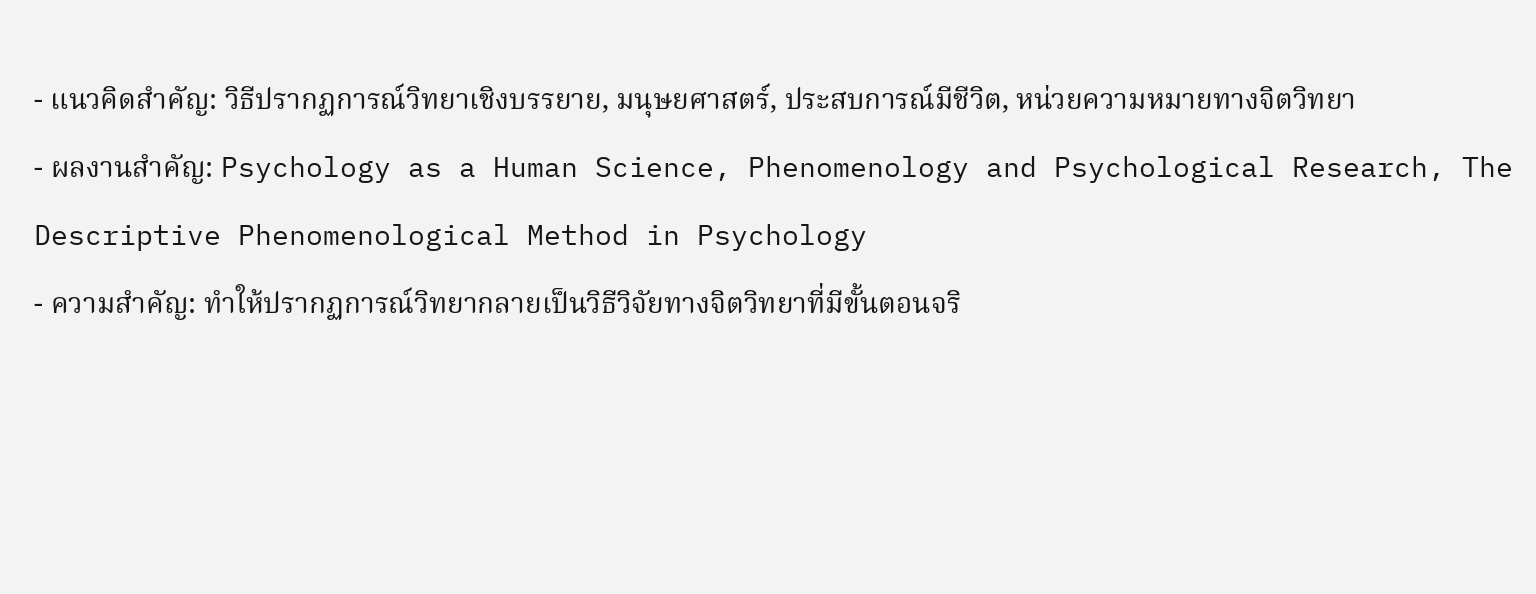- แนวคิดสำคัญ: วิธีปรากฏการณ์วิทยาเชิงบรรยาย, มนุษยศาสตร์, ประสบการณ์มีชีวิต, หน่วยความหมายทางจิตวิทยา
- ผลงานสำคัญ: Psychology as a Human Science, Phenomenology and Psychological Research, The Descriptive Phenomenological Method in Psychology
- ความสำคัญ: ทำให้ปรากฏการณ์วิทยากลายเป็นวิธีวิจัยทางจิตวิทยาที่มีขั้นตอนจริ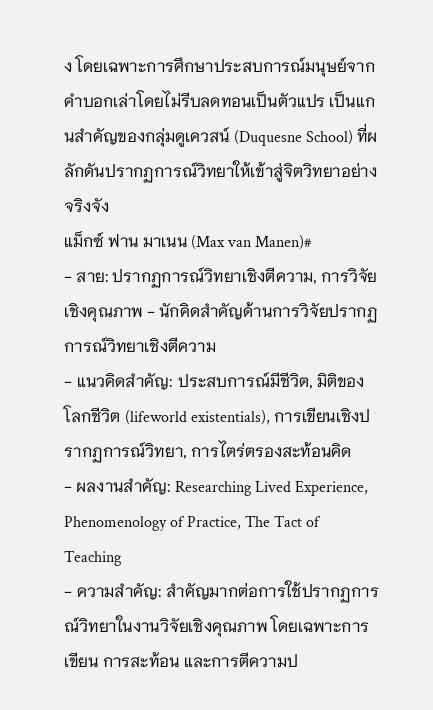ง โดยเฉพาะการศึกษาประสบการณ์มนุษย์จากคำบอกเล่าโดยไม่รีบลดทอนเป็นตัวแปร เป็นแกนสำคัญของกลุ่มดูเควสน์ (Duquesne School) ที่ผลักดันปรากฏการณ์วิทยาให้เข้าสู่จิตวิทยาอย่างจริงจัง
แม็กซ์ ฟาน มาเนน (Max van Manen)#
- สาย: ปรากฏการณ์วิทยาเชิงตีความ, การวิจัยเชิงคุณภาพ - นักคิดสำคัญด้านการวิจัยปรากฏการณ์วิทยาเชิงตีความ
- แนวคิดสำคัญ: ประสบการณ์มีชีวิต, มิติของโลกชีวิต (lifeworld existentials), การเขียนเชิงปรากฏการณ์วิทยา, การไตร่ตรองสะท้อนคิด
- ผลงานสำคัญ: Researching Lived Experience, Phenomenology of Practice, The Tact of Teaching
- ความสำคัญ: สำคัญมากต่อการใช้ปรากฏการณ์วิทยาในงานวิจัยเชิงคุณภาพ โดยเฉพาะการเขียน การสะท้อน และการตีความป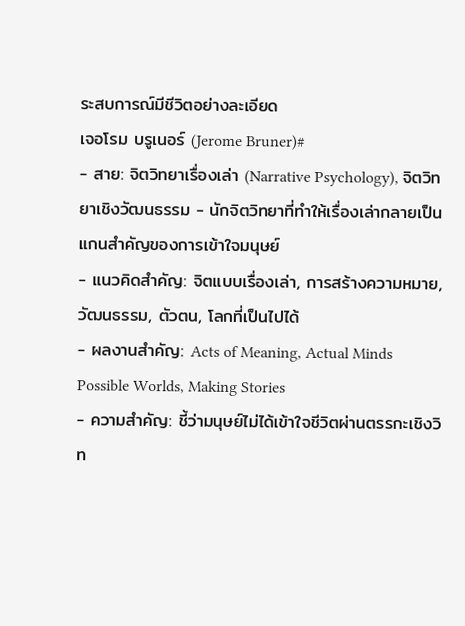ระสบการณ์มีชีวิตอย่างละเอียด
เจอโรม บรูเนอร์ (Jerome Bruner)#
- สาย: จิตวิทยาเรื่องเล่า (Narrative Psychology), จิตวิทยาเชิงวัฒนธรรม - นักจิตวิทยาที่ทำให้เรื่องเล่ากลายเป็นแกนสำคัญของการเข้าใจมนุษย์
- แนวคิดสำคัญ: จิตแบบเรื่องเล่า, การสร้างความหมาย, วัฒนธรรม, ตัวตน, โลกที่เป็นไปได้
- ผลงานสำคัญ: Acts of Meaning, Actual Minds Possible Worlds, Making Stories
- ความสำคัญ: ชี้ว่ามนุษย์ไม่ได้เข้าใจชีวิตผ่านตรรกะเชิงวิท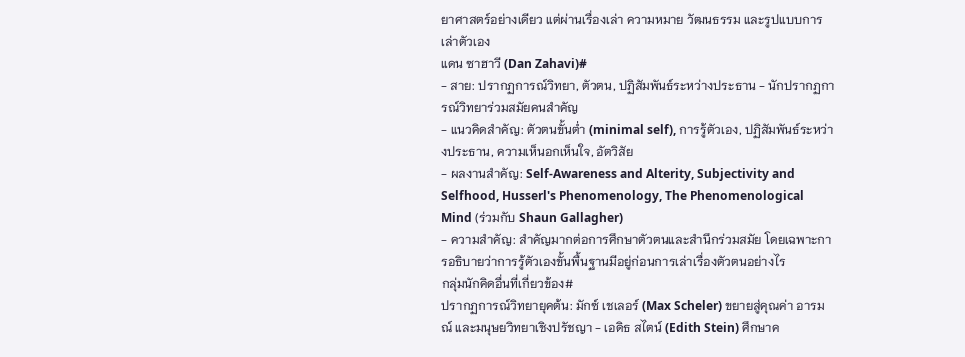ยาศาสตร์อย่างเดียว แต่ผ่านเรื่องเล่า ความหมาย วัฒนธรรม และรูปแบบการเล่าตัวเอง
แดน ซาฮาวี (Dan Zahavi)#
- สาย: ปรากฏการณ์วิทยา, ตัวตน, ปฏิสัมพันธ์ระหว่างประธาน - นักปรากฏการณ์วิทยาร่วมสมัยคนสำคัญ
- แนวคิดสำคัญ: ตัวตนขั้นต่ำ (minimal self), การรู้ตัวเอง, ปฏิสัมพันธ์ระหว่างประธาน, ความเห็นอกเห็นใจ, อัตวิสัย
- ผลงานสำคัญ: Self-Awareness and Alterity, Subjectivity and Selfhood, Husserl's Phenomenology, The Phenomenological Mind (ร่วมกับ Shaun Gallagher)
- ความสำคัญ: สำคัญมากต่อการศึกษาตัวตนและสำนึกร่วมสมัย โดยเฉพาะการอธิบายว่าการรู้ตัวเองขั้นพื้นฐานมีอยู่ก่อนการเล่าเรื่องตัวตนอย่างไร
กลุ่มนักคิดอื่นที่เกี่ยวข้อง#
ปรากฏการณ์วิทยายุคต้น: มักซ์ เชเลอร์ (Max Scheler) ขยายสู่คุณค่า อารมณ์ และมนุษยวิทยาเชิงปรัชญา - เอดิธ สไตน์ (Edith Stein) ศึกษาค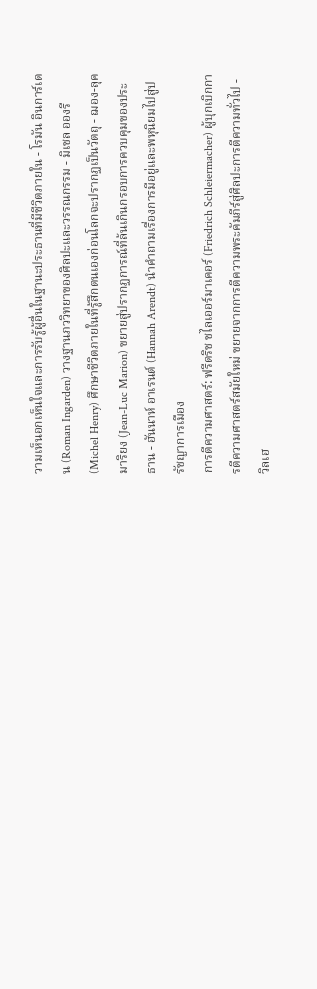วามเห็นอกเห็นใจและการรับรู้ผู้อื่นในฐานะประธานที่มีชีวิตภายใน - โรมัน อินการ์เดน (Roman Ingarden) วางฐานภววิทยาของศิลปะและวรรณกรรม - มิเชล อองรี (Michel Henry) ศึกษาชีวิตภายในที่รู้สึกตนเองก่อนโลกจะปรากฏเป็นวัตถุ - ฌอง-ลุค มาริยง (Jean-Luc Marion) ขยายสู่ปรากฏการณ์ที่ล้นเกินกรอบการควบคุมของประธาน - ฮันนาห์ อาเรนต์ (Hannah Arendt) นำคำถามเรื่องการมีอยู่และพหุนิยมไปสู่ปรัชญาการเมือง
การตีความศาสตร์: ฟรีดริช ชไลเออร์มาเคอร์ (Friedrich Schleiermacher) ผู้บุกเบิกการตีความศาสตร์สมัยใหม่ ขยายจากการตีความพระคัมภีร์สู่ศิลปะการตีความทั่วไป - วิลเฮ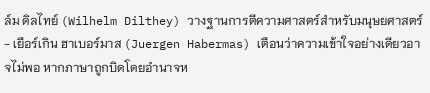ล์ม ดิลไทย์ (Wilhelm Dilthey) วางฐานการตีความศาสตร์สำหรับมนุษยศาสตร์ - เยือร์เกิน ฮาเบอร์มาส (Juergen Habermas) เตือนว่าความเข้าใจอย่างเดียวอาจไม่พอ หากภาษาถูกบิดโดยอำนาจห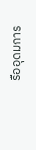รืออุดมการ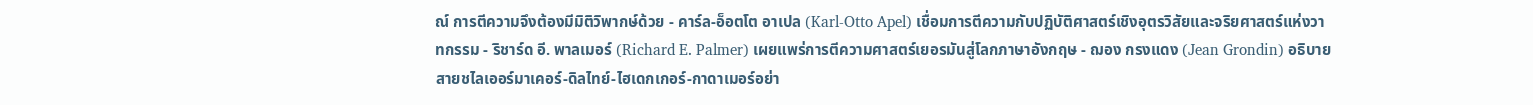ณ์ การตีความจึงต้องมีมิติวิพากษ์ด้วย - คาร์ล-อ็อตโต อาเปล (Karl-Otto Apel) เชื่อมการตีความกับปฏิบัติศาสตร์เชิงอุตรวิสัยและจริยศาสตร์แห่งวาทกรรม - ริชาร์ด อี. พาลเมอร์ (Richard E. Palmer) เผยแพร่การตีความศาสตร์เยอรมันสู่โลกภาษาอังกฤษ - ฌอง กรงแดง (Jean Grondin) อธิบายสายชไลเออร์มาเคอร์-ดิลไทย์-ไฮเดกเกอร์-กาดาเมอร์อย่า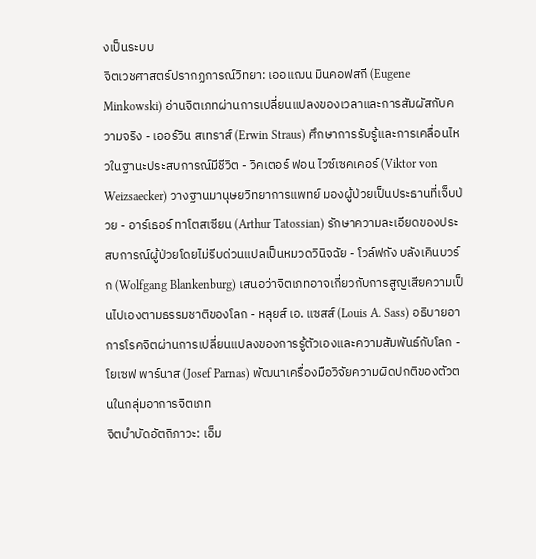งเป็นระบบ
จิตเวชศาสตร์ปรากฏการณ์วิทยา: เออแฌน มินคอฟสกี (Eugene Minkowski) อ่านจิตเภทผ่านการเปลี่ยนแปลงของเวลาและการสัมผัสกับความจริง - เออร์วิน สเทราส์ (Erwin Straus) ศึกษาการรับรู้และการเคลื่อนไหวในฐานะประสบการณ์มีชีวิต - วิคเตอร์ ฟอน ไวซ์เซคเคอร์ (Viktor von Weizsaecker) วางฐานมานุษยวิทยาการแพทย์ มองผู้ป่วยเป็นประธานที่เจ็บป่วย - อาร์เธอร์ ทาโตสเซียน (Arthur Tatossian) รักษาความละเอียดของประสบการณ์ผู้ป่วยโดยไม่รีบด่วนแปลเป็นหมวดวินิจฉัย - โวล์ฟกัง บลังเคินบวร์ก (Wolfgang Blankenburg) เสนอว่าจิตเภทอาจเกี่ยวกับการสูญเสียความเป็นไปเองตามธรรมชาติของโลก - หลุยส์ เอ. แซสส์ (Louis A. Sass) อธิบายอาการโรคจิตผ่านการเปลี่ยนแปลงของการรู้ตัวเองและความสัมพันธ์กับโลก - โยเซฟ พาร์นาส (Josef Parnas) พัฒนาเครื่องมือวิจัยความผิดปกติของตัวตนในกลุ่มอาการจิตเภท
จิตบำบัดอัตถิภาวะ: เอ็ม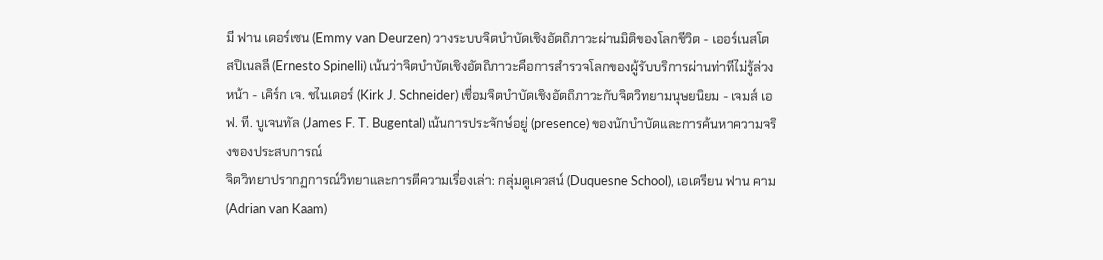มี ฟาน เดอร์เซน (Emmy van Deurzen) วางระบบจิตบำบัดเชิงอัตถิภาวะผ่านมิติของโลกชีวิต - เออร์เนสโต สปิเนลลี (Ernesto Spinelli) เน้นว่าจิตบำบัดเชิงอัตถิภาวะคือการสำรวจโลกของผู้รับบริการผ่านท่าทีไม่รู้ล่วงหน้า - เคิร์ก เจ. ชไนเดอร์ (Kirk J. Schneider) เชื่อมจิตบำบัดเชิงอัตถิภาวะกับจิตวิทยามนุษยนิยม - เจมส์ เอฟ. ที. บูเจนทัล (James F. T. Bugental) เน้นการประจักษ์อยู่ (presence) ของนักบำบัดและการค้นหาความจริงของประสบการณ์
จิตวิทยาปรากฏการณ์วิทยาและการตีความเรื่องเล่า: กลุ่มดูเควสน์ (Duquesne School), เอเดรียน ฟาน คาม (Adrian van Kaam)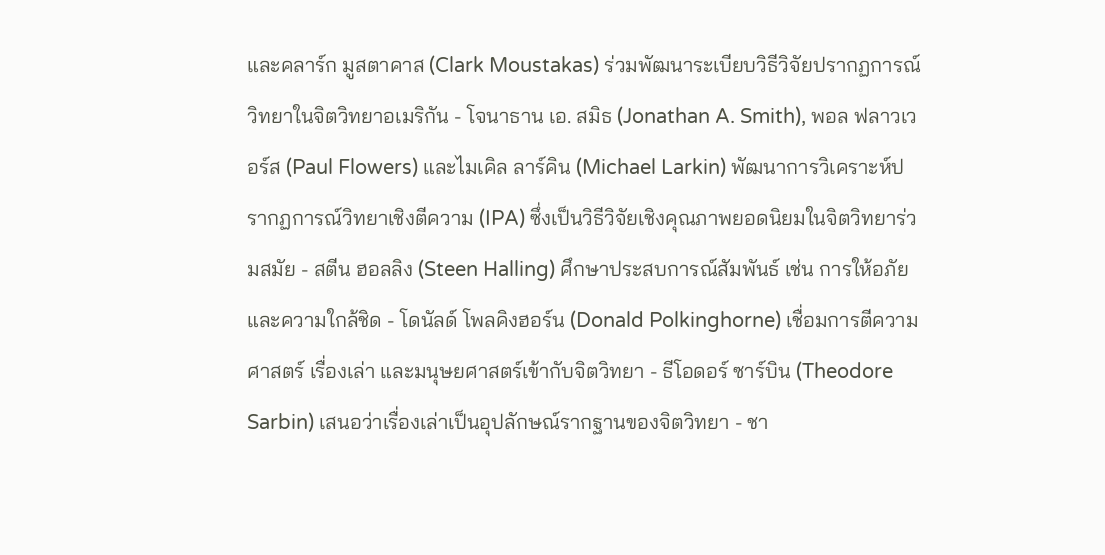และคลาร์ก มูสตาคาส (Clark Moustakas) ร่วมพัฒนาระเบียบวิธีวิจัยปรากฏการณ์วิทยาในจิตวิทยาอเมริกัน - โจนาธาน เอ. สมิธ (Jonathan A. Smith), พอล ฟลาวเวอร์ส (Paul Flowers) และไมเคิล ลาร์คิน (Michael Larkin) พัฒนาการวิเคราะห์ปรากฏการณ์วิทยาเชิงตีความ (IPA) ซึ่งเป็นวิธีวิจัยเชิงคุณภาพยอดนิยมในจิตวิทยาร่วมสมัย - สตีน ฮอลลิง (Steen Halling) ศึกษาประสบการณ์สัมพันธ์ เช่น การให้อภัยและความใกล้ชิด - โดนัลด์ โพลคิงฮอร์น (Donald Polkinghorne) เชื่อมการตีความศาสตร์ เรื่องเล่า และมนุษยศาสตร์เข้ากับจิตวิทยา - ธีโอดอร์ ซาร์บิน (Theodore Sarbin) เสนอว่าเรื่องเล่าเป็นอุปลักษณ์รากฐานของจิตวิทยา - ชา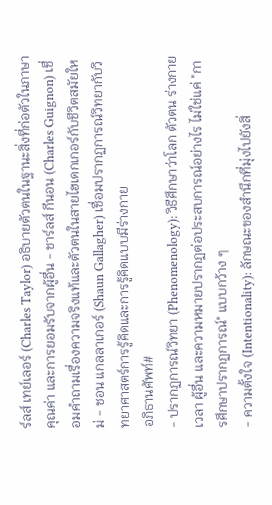ร์ลส์ เทย์เลอร์ (Charles Taylor) อธิบายตัวตนในฐานะสิ่งที่ก่อตัวในภาษา คุณค่า และการยอมรับจากผู้อื่น - ชาร์ลส์ กีนอน (Charles Guignon) เชื่อมคำถามเรื่องความจริงแท้และตัวตนในสายไฮเดกเกอร์กับชีวิตสมัยใหม่ - ชอน แกลลาเกอร์ (Shaun Gallagher) เชื่อมปรากฏการณ์วิทยากับวิทยาศาสตร์การรู้คิดและการรู้คิดแบบมีร่างกาย
อภิธานศัพท์#
- ปรากฏการณ์วิทยา (Phenomenology): วิธีศึกษาว่าโลก ตัวตน ร่างกาย เวลา ผู้อื่น และความหมายปรากฏต่อประสบการณ์อย่างไร ไม่ใช่แค่ "การศึกษาปรากฏการณ์" แบบกว้าง ๆ
- ความตั้งใจ (Intentionality): ลักษณะของสำนึกที่มุ่งไปยังสิ่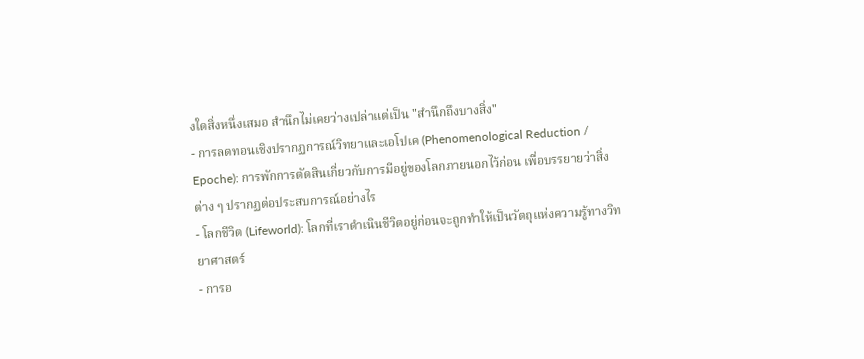งใดสิ่งหนึ่งเสมอ สำนึกไม่เคยว่างเปล่าแต่เป็น "สำนึกถึงบางสิ่ง"
- การลดทอนเชิงปรากฏการณ์วิทยาและเอโปเค (Phenomenological Reduction / Epoche): การพักการตัดสินเกี่ยวกับการมีอยู่ของโลกภายนอกไว้ก่อน เพื่อบรรยายว่าสิ่งต่าง ๆ ปรากฏต่อประสบการณ์อย่างไร
- โลกชีวิต (Lifeworld): โลกที่เราดำเนินชีวิตอยู่ก่อนจะถูกทำให้เป็นวัตถุแห่งความรู้ทางวิทยาศาสตร์
- การอ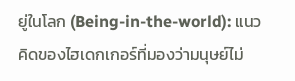ยู่ในโลก (Being-in-the-world): แนวคิดของไฮเดกเกอร์ที่มองว่ามนุษย์ไม่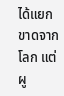ได้แยกขาดจากโลก แต่ผู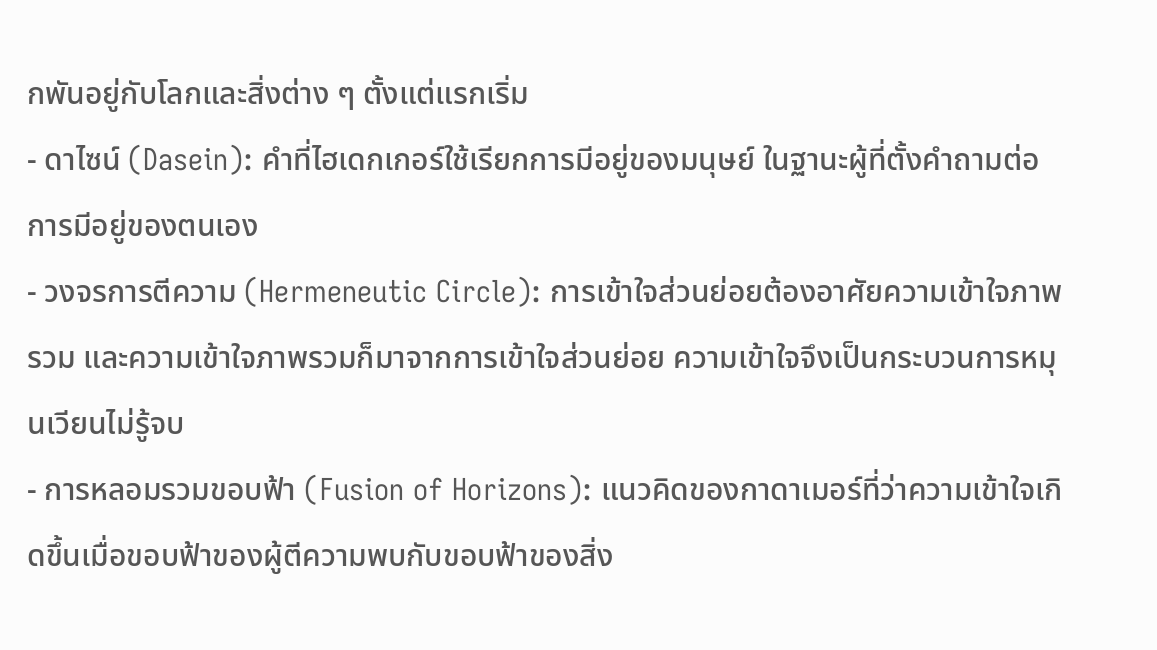กพันอยู่กับโลกและสิ่งต่าง ๆ ตั้งแต่แรกเริ่ม
- ดาไซน์ (Dasein): คำที่ไฮเดกเกอร์ใช้เรียกการมีอยู่ของมนุษย์ ในฐานะผู้ที่ตั้งคำถามต่อการมีอยู่ของตนเอง
- วงจรการตีความ (Hermeneutic Circle): การเข้าใจส่วนย่อยต้องอาศัยความเข้าใจภาพรวม และความเข้าใจภาพรวมก็มาจากการเข้าใจส่วนย่อย ความเข้าใจจึงเป็นกระบวนการหมุนเวียนไม่รู้จบ
- การหลอมรวมขอบฟ้า (Fusion of Horizons): แนวคิดของกาดาเมอร์ที่ว่าความเข้าใจเกิดขึ้นเมื่อขอบฟ้าของผู้ตีความพบกับขอบฟ้าของสิ่ง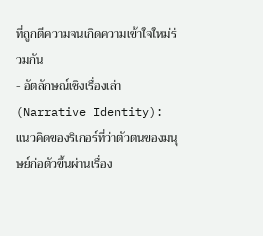ที่ถูกตีความจนเกิดความเข้าใจใหม่ร่วมกัน
- อัตลักษณ์เชิงเรื่องเล่า (Narrative Identity): แนวคิดของริเกอร์ที่ว่าตัวตนของมนุษย์ก่อตัวขึ้นผ่านเรื่อง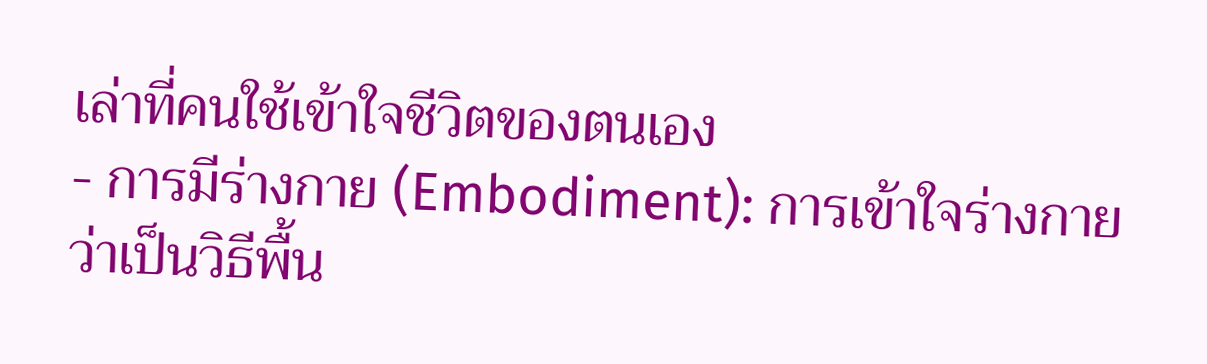เล่าที่คนใช้เข้าใจชีวิตของตนเอง
- การมีร่างกาย (Embodiment): การเข้าใจร่างกายว่าเป็นวิธีพื้น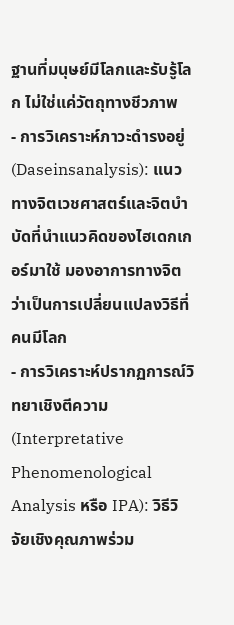ฐานที่มนุษย์มีโลกและรับรู้โลก ไม่ใช่แค่วัตถุทางชีวภาพ
- การวิเคราะห์ภาวะดำรงอยู่ (Daseinsanalysis): แนวทางจิตเวชศาสตร์และจิตบำบัดที่นำแนวคิดของไฮเดกเกอร์มาใช้ มองอาการทางจิตว่าเป็นการเปลี่ยนแปลงวิธีที่คนมีโลก
- การวิเคราะห์ปรากฏการณ์วิทยาเชิงตีความ (Interpretative Phenomenological Analysis หรือ IPA): วิธีวิจัยเชิงคุณภาพร่วม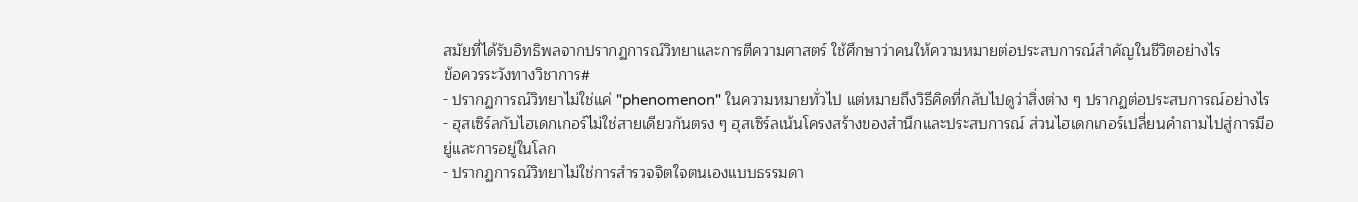สมัยที่ได้รับอิทธิพลจากปรากฏการณ์วิทยาและการตีความศาสตร์ ใช้ศึกษาว่าคนให้ความหมายต่อประสบการณ์สำคัญในชีวิตอย่างไร
ข้อควรระวังทางวิชาการ#
- ปรากฏการณ์วิทยาไม่ใช่แค่ "phenomenon" ในความหมายทั่วไป แต่หมายถึงวิธีคิดที่กลับไปดูว่าสิ่งต่าง ๆ ปรากฏต่อประสบการณ์อย่างไร
- ฮุสเซิร์ลกับไฮเดกเกอร์ไม่ใช่สายเดียวกันตรง ๆ ฮุสเซิร์ลเน้นโครงสร้างของสำนึกและประสบการณ์ ส่วนไฮเดกเกอร์เปลี่ยนคำถามไปสู่การมีอยู่และการอยู่ในโลก
- ปรากฏการณ์วิทยาไม่ใช่การสำรวจจิตใจตนเองแบบธรรมดา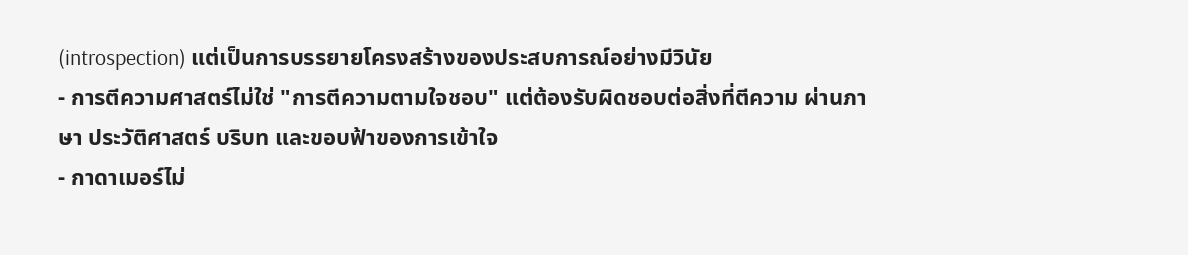(introspection) แต่เป็นการบรรยายโครงสร้างของประสบการณ์อย่างมีวินัย
- การตีความศาสตร์ไม่ใช่ "การตีความตามใจชอบ" แต่ต้องรับผิดชอบต่อสิ่งที่ตีความ ผ่านภาษา ประวัติศาสตร์ บริบท และขอบฟ้าของการเข้าใจ
- กาดาเมอร์ไม่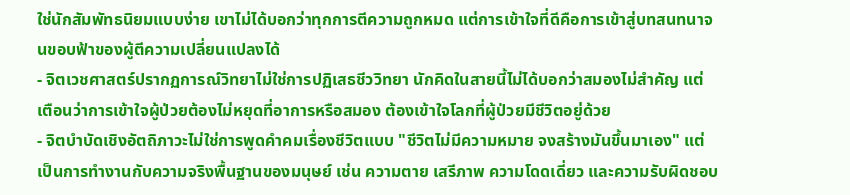ใช่นักสัมพัทธนิยมแบบง่าย เขาไม่ได้บอกว่าทุกการตีความถูกหมด แต่การเข้าใจที่ดีคือการเข้าสู่บทสนทนาจนขอบฟ้าของผู้ตีความเปลี่ยนแปลงได้
- จิตเวชศาสตร์ปรากฏการณ์วิทยาไม่ใช่การปฏิเสธชีววิทยา นักคิดในสายนี้ไม่ได้บอกว่าสมองไม่สำคัญ แต่เตือนว่าการเข้าใจผู้ป่วยต้องไม่หยุดที่อาการหรือสมอง ต้องเข้าใจโลกที่ผู้ป่วยมีชีวิตอยู่ด้วย
- จิตบำบัดเชิงอัตถิภาวะไม่ใช่การพูดคำคมเรื่องชีวิตแบบ "ชีวิตไม่มีความหมาย จงสร้างมันขึ้นมาเอง" แต่เป็นการทำงานกับความจริงพื้นฐานของมนุษย์ เช่น ความตาย เสรีภาพ ความโดดเดี่ยว และความรับผิดชอบ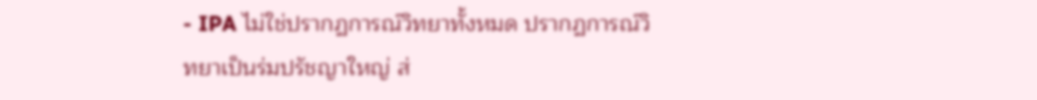- IPA ไม่ใช่ปรากฏการณ์วิทยาทั้งหมด ปรากฏการณ์วิทยาเป็นร่มปรัชญาใหญ่ ส่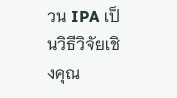วน IPA เป็นวิธีวิจัยเชิงคุณ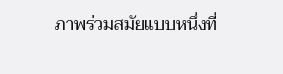ภาพร่วมสมัยแบบหนึ่งที่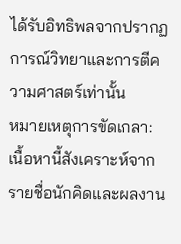ได้รับอิทธิพลจากปรากฏการณ์วิทยาและการตีความศาสตร์เท่านั้น
หมายเหตุการขัดเกลา: เนื้อหานี้สังเคราะห์จากรายชื่อนักคิดและผลงาน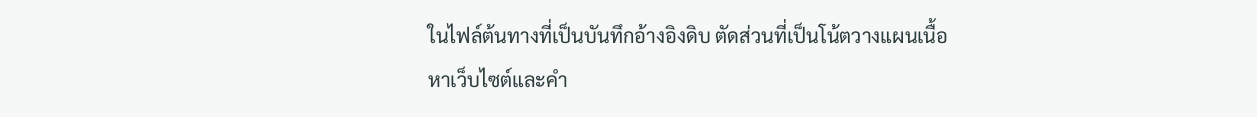ในไฟล์ต้นทางที่เป็นบันทึกอ้างอิงดิบ ตัดส่วนที่เป็นโน้ตวางแผนเนื้อหาเว็บไซต์และคำ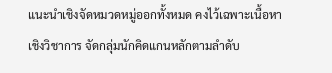แนะนำเชิงจัดหมวดหมู่ออกทั้งหมด คงไว้เฉพาะเนื้อหาเชิงวิชาการ จัดกลุ่มนักคิดแกนหลักตามลำดับ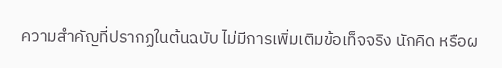ความสำคัญที่ปรากฏในต้นฉบับ ไม่มีการเพิ่มเติมข้อเท็จจริง นักคิด หรือผ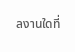ลงานใดที่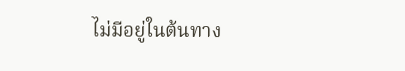ไม่มีอยู่ในต้นทาง